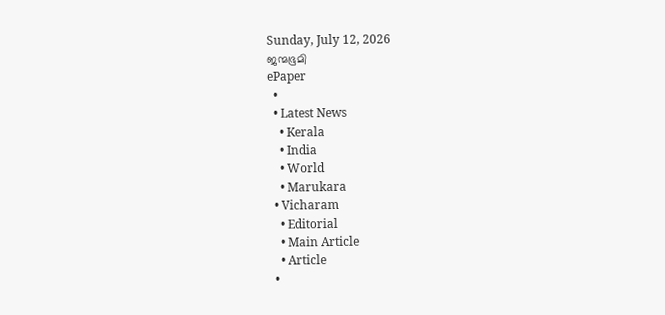Sunday, July 12, 2026
ജന്മഭൂമി
ePaper
  •
  • Latest News
    • Kerala
    • India
    • World
    • Marukara
  • Vicharam
    • Editorial
    • Main Article
    • Article
  •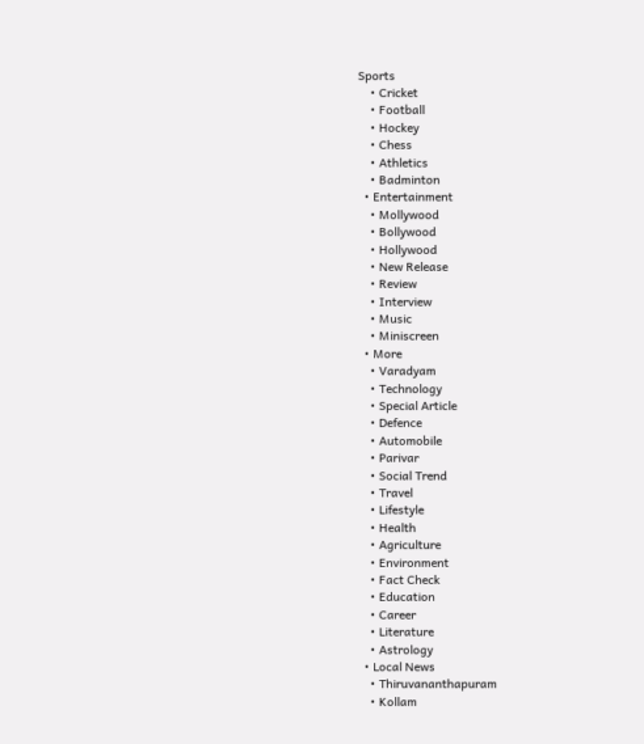Sports
    • Cricket
    • Football
    • Hockey
    • Chess
    • Athletics
    • Badminton
  • Entertainment
    • Mollywood
    • Bollywood
    • Hollywood
    • New Release
    • Review
    • Interview
    • Music
    • Miniscreen
  • More
    • Varadyam
    • Technology
    • Special Article
    • Defence
    • Automobile
    • Parivar
    • Social Trend
    • Travel
    • Lifestyle
    • Health
    • Agriculture
    • Environment
    • Fact Check
    • Education
    • Career
    • Literature
    • Astrology
  • Local News
    • Thiruvananthapuram
    • Kollam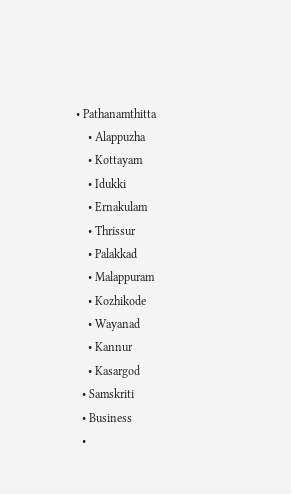• Pathanamthitta
    • Alappuzha
    • Kottayam
    • Idukki
    • Ernakulam
    • Thrissur
    • Palakkad
    • Malappuram
    • Kozhikode
    • Wayanad
    • Kannur
    • Kasargod
  • Samskriti
  • Business
  •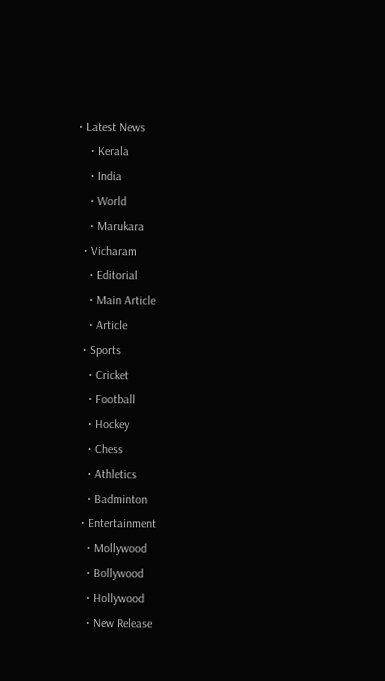• Latest News
    • Kerala
    • India
    • World
    • Marukara
  • Vicharam
    • Editorial
    • Main Article
    • Article
  • Sports
    • Cricket
    • Football
    • Hockey
    • Chess
    • Athletics
    • Badminton
  • Entertainment
    • Mollywood
    • Bollywood
    • Hollywood
    • New Release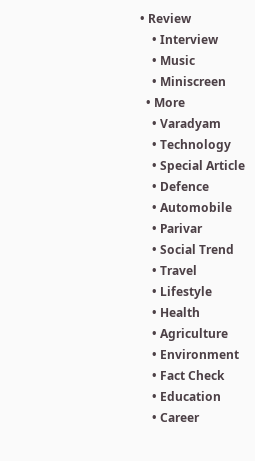• Review
    • Interview
    • Music
    • Miniscreen
  • More
    • Varadyam
    • Technology
    • Special Article
    • Defence
    • Automobile
    • Parivar
    • Social Trend
    • Travel
    • Lifestyle
    • Health
    • Agriculture
    • Environment
    • Fact Check
    • Education
    • Career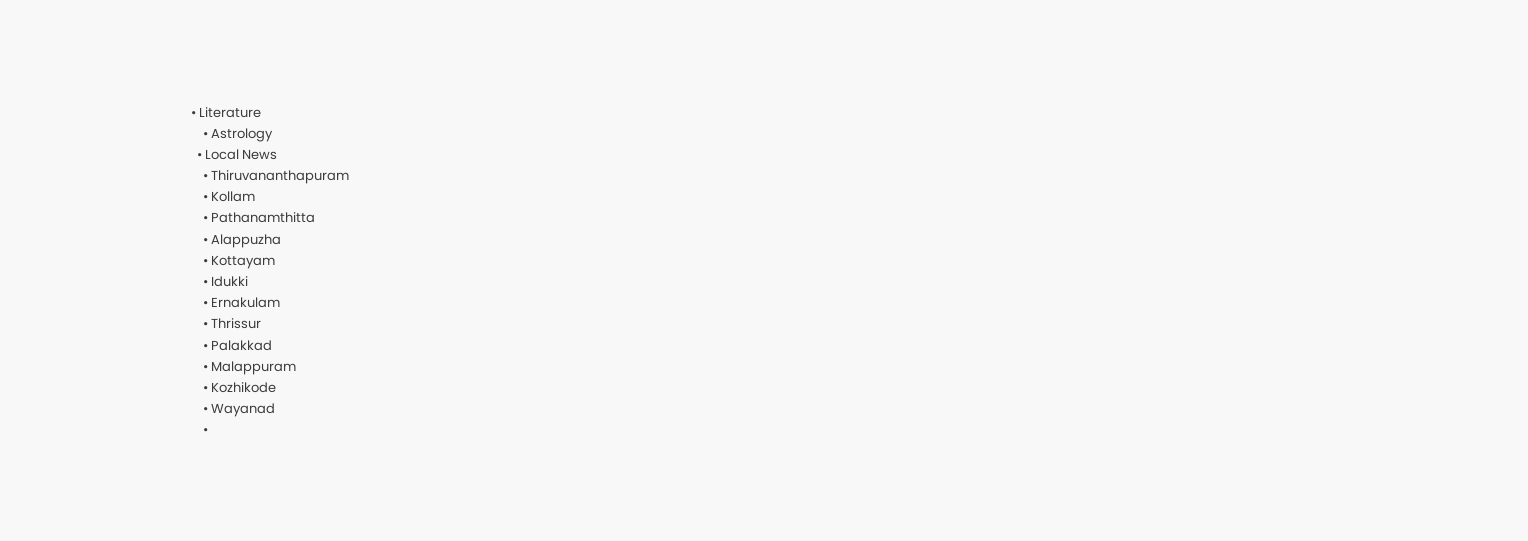• Literature
    • Astrology
  • Local News
    • Thiruvananthapuram
    • Kollam
    • Pathanamthitta
    • Alappuzha
    • Kottayam
    • Idukki
    • Ernakulam
    • Thrissur
    • Palakkad
    • Malappuram
    • Kozhikode
    • Wayanad
    •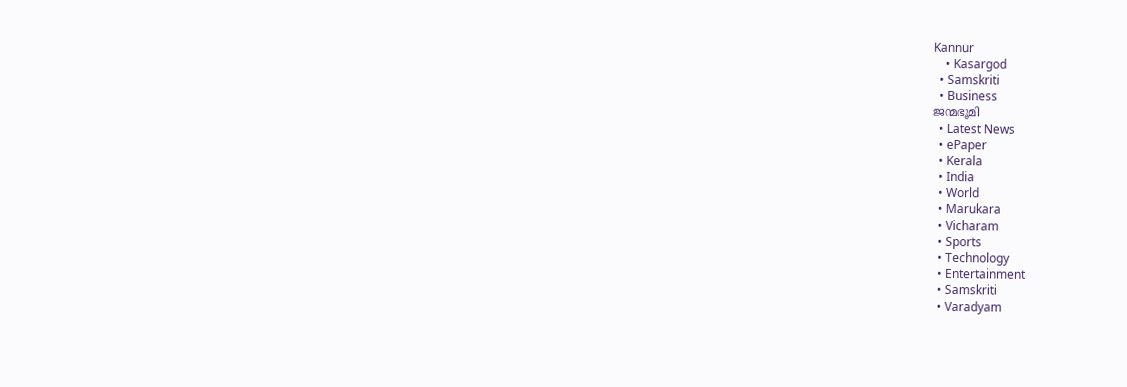Kannur
    • Kasargod
  • Samskriti
  • Business
ജന്മഭൂമി
  • Latest News
  • ePaper
  • Kerala
  • India
  • World
  • Marukara
  • Vicharam
  • Sports
  • Technology
  • Entertainment
  • Samskriti
  • Varadyam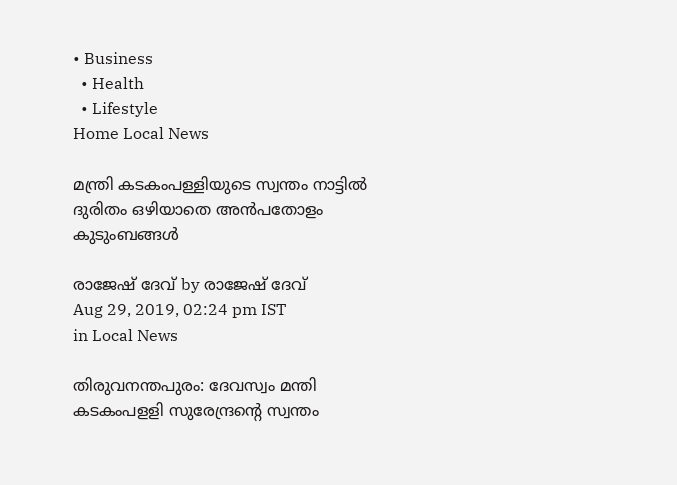• Business
  • Health
  • Lifestyle
Home Local News

മന്ത്രി കടകം‌പള്ളിയുടെ സ്വന്തം നാട്ടില്‍ ദുരിതം ഒഴിയാതെ അന്‍പതോളം കുടുംബങ്ങള്‍

രാജേഷ് ദേവ്‌ by രാജേഷ് ദേവ്‌
Aug 29, 2019, 02:24 pm IST
in Local News

തിരുവനന്തപുരം: ദേവസ്വം മന്തി കടകംപളളി സുരേന്ദ്രന്റെ സ്വന്തം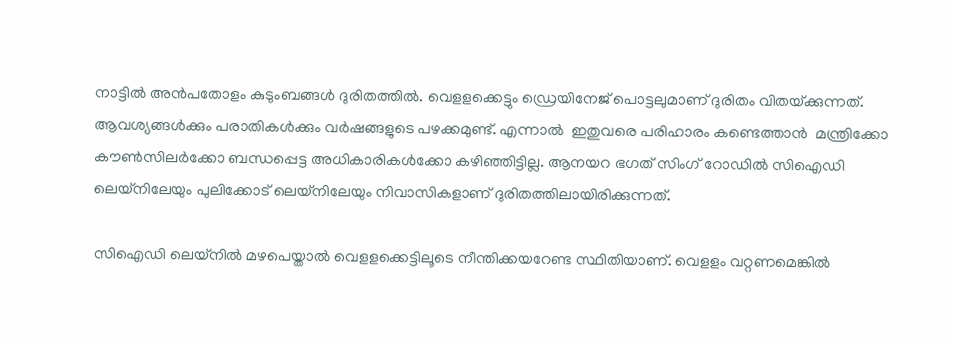നാട്ടില്‍ അന്‍പതോളം കുടുംബങ്ങള്‍ ദുരിതത്തില്‍. വെളളക്കെട്ടും ഡ്രെയിനേജ് പൊട്ടലുമാണ് ദുരിതം വിതയ്‌ക്കുന്നത്. ആവശ്യങ്ങള്‍ക്കും പരാതികള്‍ക്കും വര്‍ഷങ്ങളുടെ പഴക്കമുണ്ട്. എന്നാല്‍  ഇതുവരെ പരിഹാരം കണ്ടെത്താന്‍  മന്ത്രിക്കോ കൗണ്‍സിലര്‍ക്കോ ബന്ധപ്പെട്ട അധികാരികള്‍ക്കോ കഴിഞ്ഞിട്ടില്ല. ആനയറ ഭഗത് സിംഗ് റോഡില്‍ സിഐഡി ലെയ്‌നിലേയും പുലിക്കോട് ലെയ്‌നിലേയും നിവാസികളാണ് ദുരിതത്തിലായിരിക്കുന്നത്.

സിഐഡി ലെയ്‌നില്‍ മഴപെയ്താല്‍ വെളളക്കെട്ടിലൂടെ നീന്തിക്കയറേണ്ട സ്ഥിതിയാണ്. വെളളം വറ്റണമെങ്കില്‍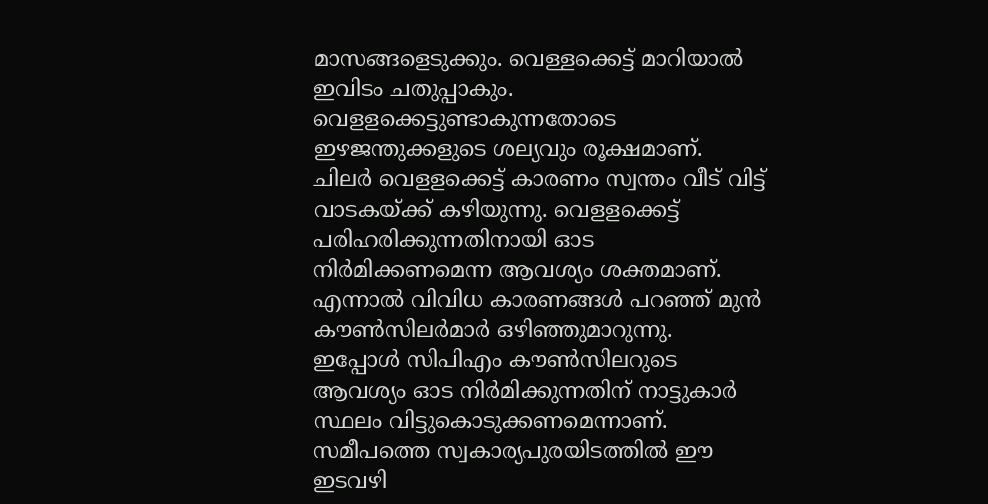മാസങ്ങളെടുക്കും. വെള്ളക്കെട്ട് മാറിയാല്‍ ഇവിടം ചതുപ്പാകും. വെളളക്കെട്ടുണ്ടാകുന്നതോടെ ഇഴജന്തുക്കളുടെ ശല്യവും രൂക്ഷമാണ്. ചിലര്‍ വെളളക്കെട്ട് കാരണം സ്വന്തം വീട് വിട്ട് വാടകയ്‌ക്ക് കഴിയുന്നു. വെളളക്കെട്ട് പരിഹരിക്കുന്നതിനായി ഓട നിര്‍മിക്കണമെന്ന ആവശ്യം ശക്തമാണ്. എന്നാല്‍ വിവിധ കാരണങ്ങള്‍ പറഞ്ഞ് മുന്‍ കൗണ്‍സിലര്‍മാര്‍ ഒഴിഞ്ഞുമാറുന്നു.  ഇപ്പോള്‍ സിപിഎം കൗണ്‍സിലറുടെ ആവശ്യം ഓട നിര്‍മിക്കുന്നതിന് നാട്ടുകാര്‍ സ്ഥലം വിട്ടുകൊടുക്കണമെന്നാണ്. സമീപത്തെ സ്വകാര്യപുരയിടത്തില്‍ ഈ ഇടവഴി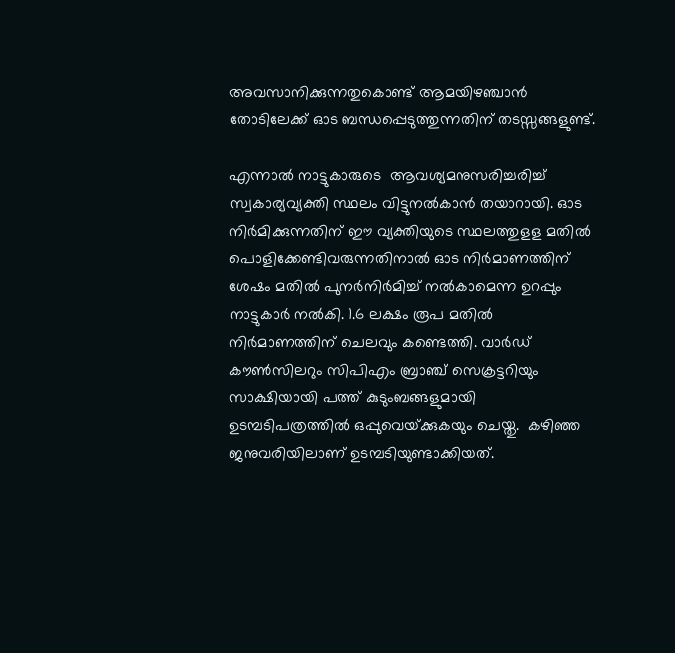അവസാനിക്കുന്നതുകൊണ്ട് ആമയിഴഞ്ചാന്‍ തോടിലേക്ക് ഓട ബന്ധപ്പെടുത്തുന്നതിന് തടസ്സങ്ങളുണ്ട്.

എന്നാല്‍ നാട്ടുകാരുടെ  ആവശ്യമനുസരിച്ചരിച്ച് സ്വകാര്യവ്യക്തി സ്ഥലം വിട്ടുനല്‍കാന്‍ തയാറായി. ഓട നിര്‍മിക്കുന്നതിന് ഈ വ്യക്തിയുടെ സ്ഥലത്തുളള മതില്‍ പൊളിക്കേണ്ടിവരുന്നതിനാല്‍ ഓട നിര്‍മാണത്തിന് ശേഷം മതില്‍ പുനര്‍നിര്‍മിച്ച് നല്‍കാമെന്ന ഉറപ്പും നാട്ടുകാര്‍ നല്‍കി. 1.6 ലക്ഷം രൂപ മതില്‍  നിര്‍മാണത്തിന് ചെലവും കണ്ടെത്തി. വാര്‍ഡ് കൗണ്‍സിലറും സിപിഎം ബ്രാഞ്ച് സെക്രട്ടറിയും സാക്ഷിയായി പത്ത് കുടുംബങ്ങളുമായി ഉടമ്പടിപത്രത്തില്‍ ഒപ്പുവെയ്‌ക്കുകയും ചെയ്തു.  കഴിഞ്ഞ ജനുവരിയിലാണ് ഉടമ്പടിയുണ്ടാക്കിയത്.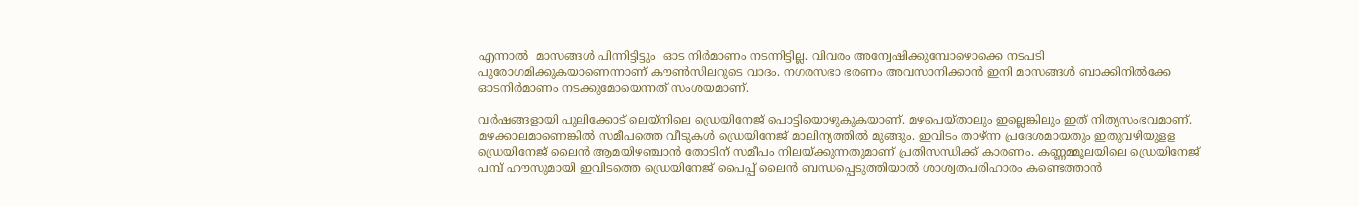എന്നാല്‍  മാസങ്ങള്‍ പിന്നിട്ടിട്ടും  ഓട നിര്‍മാണം നടന്നിട്ടില്ല. വിവരം അന്വേഷിക്കുമ്പോഴൊക്കെ നടപടി പുരോഗമിക്കുകയാണെന്നാണ് കൗണ്‍സിലറുടെ വാദം. നഗരസഭാ ഭരണം അവസാനിക്കാന്‍ ഇനി മാസങ്ങള്‍ ബാക്കിനില്‍ക്കേ ഓടനിര്‍മാണം നടക്കുമോയെന്നത് സംശയമാണ്.

വര്‍ഷങ്ങളായി പുലിക്കോട് ലെയ്‌നിലെ ഡ്രെയിനേജ് പൊട്ടിയൊഴുകുകയാണ്. മഴപെയ്താലും ഇല്ലെങ്കിലും ഇത് നിത്യസംഭവമാണ്. മഴക്കാലമാണെങ്കില്‍ സമീപത്തെ വീടുകള്‍ ഡ്രെയിനേജ് മാലിന്യത്തില്‍ മുങ്ങും. ഇവിടം താഴ്ന്ന പ്രദേശമായതും ഇതുവഴിയുളള ഡ്രെയിനേജ് ലൈന്‍ ആമയിഴഞ്ചാന്‍ തോടിന് സമീപം നിലയ്‌ക്കുന്നതുമാണ് പ്രതിസന്ധിക്ക് കാരണം. കണ്ണമ്മൂലയിലെ ഡ്രെയിനേജ് പമ്പ് ഹൗസുമായി ഇവിടത്തെ ഡ്രെയിനേജ് പൈപ്പ് ലൈന്‍ ബന്ധപ്പെടുത്തിയാല്‍ ശാശ്വതപരിഹാരം കണ്ടെത്താന്‍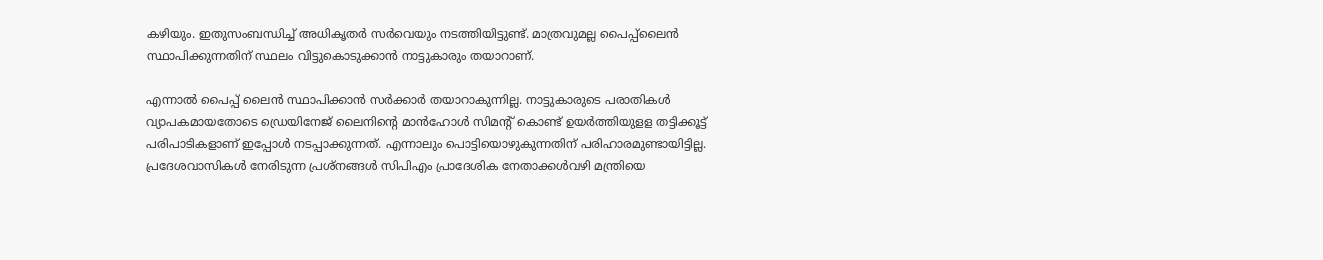കഴിയും. ഇതുസംബന്ധിച്ച് അധികൃതര്‍ സര്‍വെയും നടത്തിയിട്ടുണ്ട്. മാത്രവുമല്ല പൈപ്പ്‌ലൈന്‍ സ്ഥാപിക്കുന്നതിന് സ്ഥലം വിട്ടുകൊടുക്കാന്‍ നാട്ടുകാരും തയാറാണ്.

എന്നാല്‍ പൈപ്പ് ലൈന്‍ സ്ഥാപിക്കാന്‍ സര്‍ക്കാര്‍ തയാറാകുന്നില്ല. നാട്ടുകാരുടെ പരാതികള്‍ വ്യാപകമായതോടെ ഡ്രെയിനേജ് ലൈനിന്റെ മാന്‍ഹോള്‍ സിമന്റ് കൊണ്ട് ഉയര്‍ത്തിയുളള തട്ടിക്കൂട്ട് പരിപാടികളാണ് ഇപ്പോള്‍ നടപ്പാക്കുന്നത്. എന്നാലും പൊട്ടിയൊഴുകുന്നതിന് പരിഹാരമുണ്ടായിട്ടില്ല. പ്രദേശവാസികള്‍ നേരിടുന്ന പ്രശ്‌നങ്ങള്‍ സിപിഎം പ്രാദേശിക നേതാക്കള്‍വഴി മന്ത്രിയെ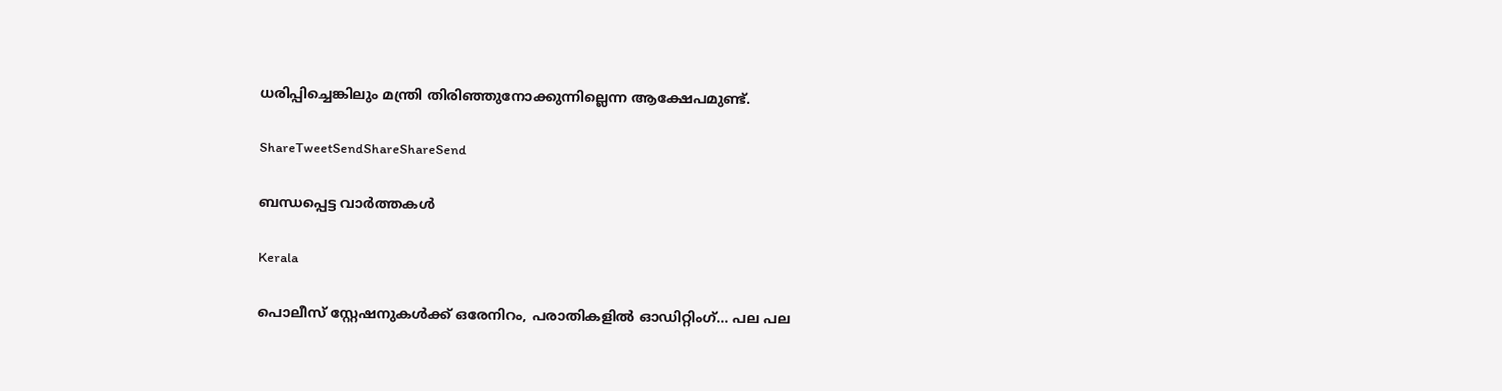ധരിപ്പിച്ചെങ്കിലും മന്ത്രി തിരിഞ്ഞുനോക്കുന്നില്ലെന്ന ആക്ഷേപമുണ്ട്.

ShareTweetSendShareShareSend

ബന്ധപ്പെട്ട വാര്‍ത്തകള്‍

Kerala

പൊലീസ് സ്റ്റേഷനുകള്‍ക്ക് ഒരേനിറം, പരാതികളില്‍ ഓഡിറ്റിംഗ്… പല പല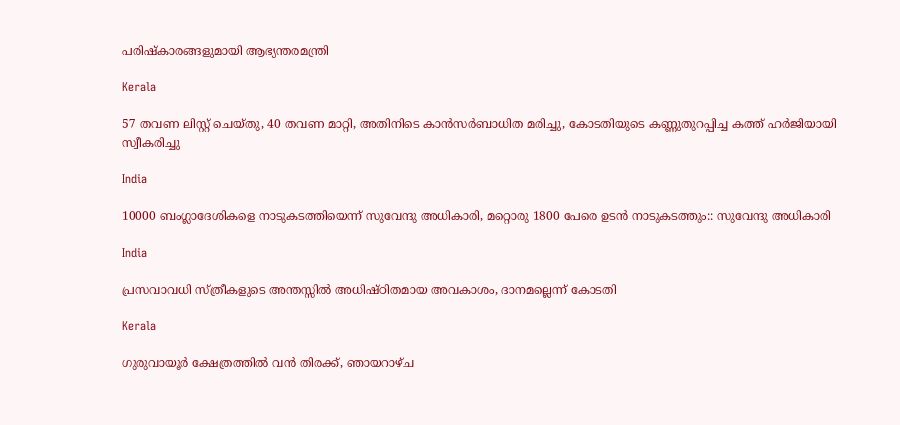പരിഷ്‌കാരങ്ങളുമായി ആഭ്യന്തരമന്ത്രി

Kerala

57 തവണ ലിസ്റ്റ് ചെയ്തു, 40 തവണ മാറ്റി, അതിനിടെ കാന്‍സര്‍ബാധിത മരിച്ചു, കോടതിയുടെ കണ്ണുതുറപ്പിച്ച കത്ത് ഹര്‍ജിയായി സ്വീകരിച്ചു

India

10000 ബംഗ്ലാദേശികളെ നാടുകടത്തിയെന്ന് സുവേന്ദു അധികാരി, മറ്റൊരു 1800 പേരെ ഉടന്‍ നാടുകടത്തും:: സുവേന്ദു അധികാരി

India

പ്രസവാവധി സ്ത്രീകളുടെ അന്തസ്സില്‍ അധിഷ്ഠിതമായ അവകാശം, ദാനമല്ലെന്ന് കോടതി

Kerala

ഗുരുവായൂര്‍ ക്ഷേത്രത്തില്‍ വന്‍ തിരക്ക്, ഞായറാഴ്ച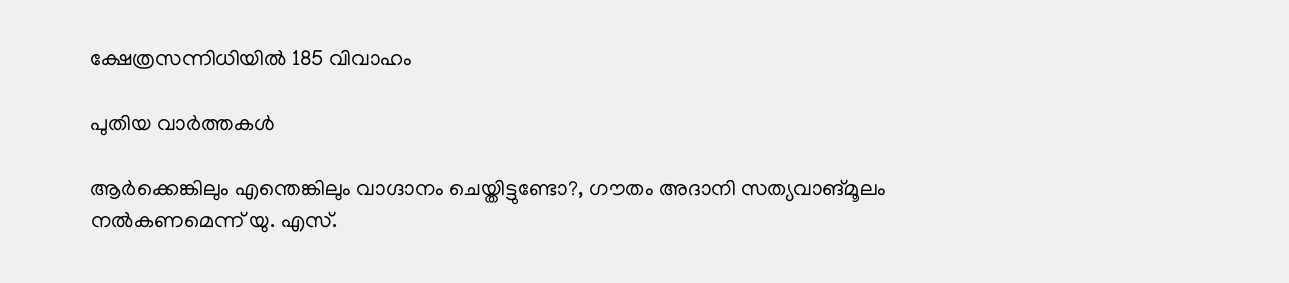ക്ഷേത്രസന്നിധിയില്‍ 185 വിവാഹം

പുതിയ വാര്‍ത്തകള്‍

ആര്‍ക്കെങ്കിലും എന്തെങ്കിലും വാഗ്ദാനം ചെയ്തിട്ടുണ്ടോ?, ഗൗതം അദാനി സത്യവാങ്മൂലം നല്‍കണമെന്ന് യു. എസ്.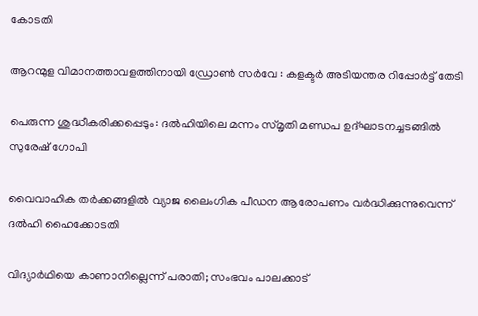കോടതി

ആറന്മുള വിമാനത്താവളത്തിനായി ഡ്രോണ്‍ സര്‍വേ : കളക്ടര്‍ അടിയന്തര റിപ്പോര്‍ട്ട് തേടി

പെരുന്ന ശുദ്ധീകരിക്കപ്പെടും: ദല്‍ഹിയിലെ മന്നം സ്മൃതി മണ്ഡപ ഉദ്ഘാടനച്ചടങ്ങില്‍ സുരേഷ് ഗോപി

വൈവാഹിക തര്‍ക്കങ്ങളില്‍ വ്യാജ ലൈംഗിക പീഡന ആരോപണം വര്‍ദ്ധിക്കുന്നുവെന്ന് ദല്‍ഹി ഹൈക്കോടതി

വിദ്യാര്‍ഥിയെ കാണാനില്ലെന്ന് പരാതി; സംഭവം പാലക്കാട്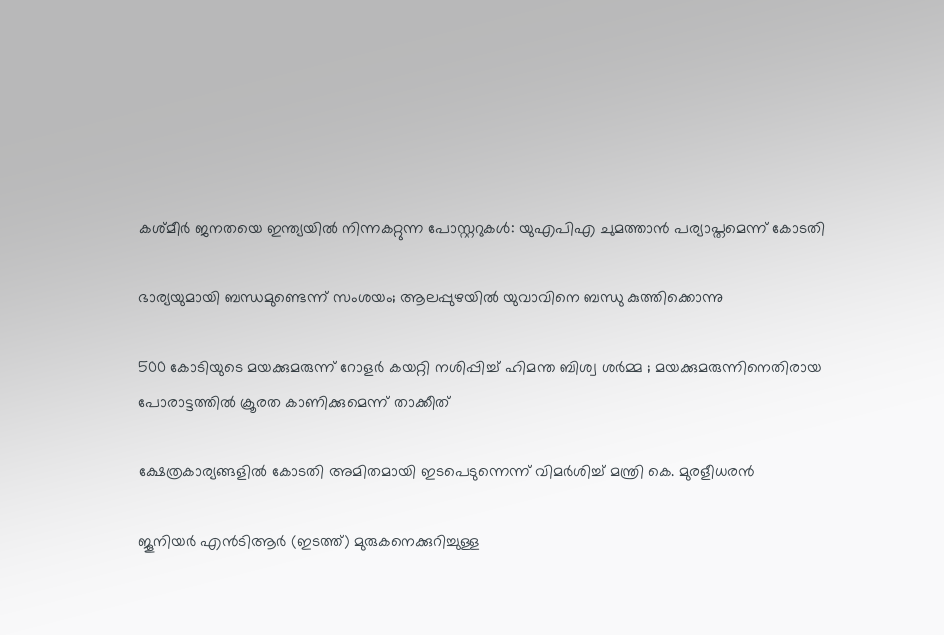കശ്മീര്‍ ജനതയെ ഇന്ത്യയില്‍ നിന്നകറ്റുന്ന പോസ്റ്ററുകള്‍: യുഎപിഎ ചുമത്താന്‍ പര്യാപ്തമെന്ന് കോടതി

ഭാര്യയുമായി ബന്ധമുണ്ടെന്ന് സംശയം; ആലപ്പുഴയില്‍ യുവാവിനെ ബന്ധു കുത്തിക്കൊന്നു

500 കോടിയുടെ മയക്കുമരുന്ന് റോളർ കയറ്റി നശിപ്പിച്ച് ഹിമന്ത ബിശ്വ ശർമ്മ ; മയക്കുമരുന്നിനെതിരായ പോരാട്ടത്തിൽ ക്രൂരത കാണിക്കുമെന്ന് താക്കീത്

ക്ഷേത്രകാര്യങ്ങളില്‍ കോടതി അമിതമായി ഇടപെടുന്നെന്ന് വിമര്‍ശിച്ച് മന്ത്രി കെ. മുരളീധരന്‍

ജൂനിയര്‍ എന്‍ടിആര്‍ (ഇടത്ത്) മുരുകനെക്കുറിച്ചുള്ള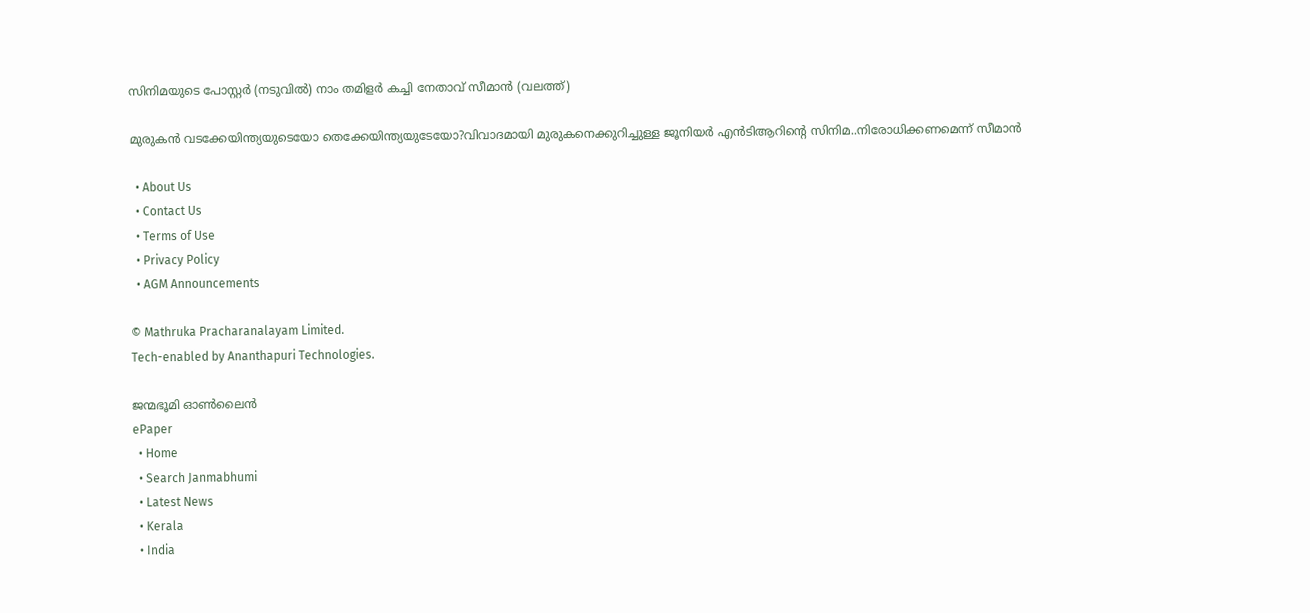സിനിമയുടെ പോസ്റ്റര്‍ (നടുവില്‍) നാം തമിളര്‍ കച്ചി നേതാവ് സീമാന്‍ (വലത്ത്)

മുരുകന്‍ വടക്കേയിന്ത്യയുടെയോ തെക്കേയിന്ത്യയുടേയോ?വിവാദമായി മുരുകനെക്കുറിച്ചുള്ള ജൂനിയര്‍ എന്‍ടിആറിന്റെ സിനിമ..നിരോധിക്കണമെന്ന് സീമാന്‍

  • About Us
  • Contact Us
  • Terms of Use
  • Privacy Policy
  • AGM Announcements

© Mathruka Pracharanalayam Limited.
Tech-enabled by Ananthapuri Technologies.

ജന്മഭൂമി ഓണ്‍ലൈന്‍
ePaper
  • Home
  • Search Janmabhumi
  • Latest News
  • Kerala
  • India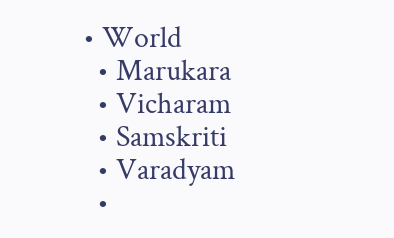• World
  • Marukara
  • Vicharam
  • Samskriti
  • Varadyam
  •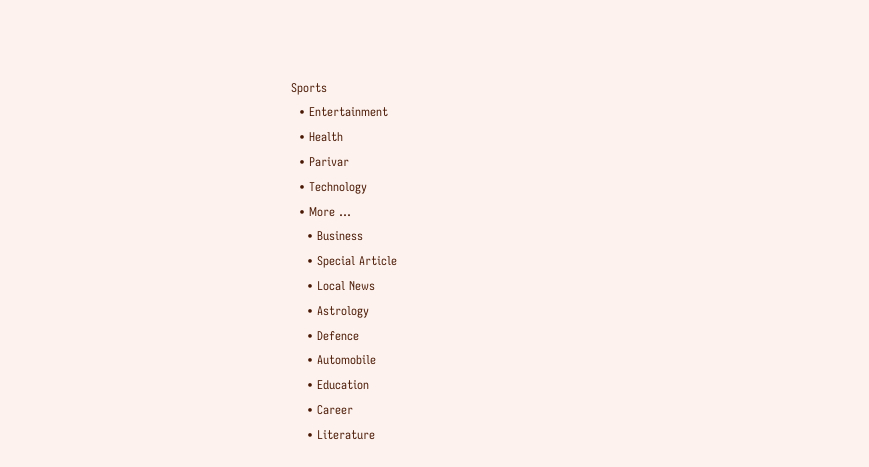Sports
  • Entertainment
  • Health
  • Parivar
  • Technology
  • More …
    • Business
    • Special Article
    • Local News
    • Astrology
    • Defence
    • Automobile
    • Education
    • Career
    • Literature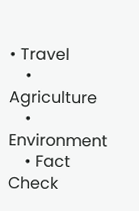• Travel
    • Agriculture
    • Environment
    • Fact Check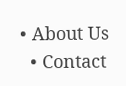• About Us
  • Contact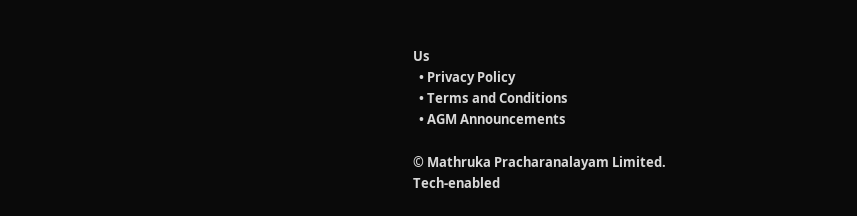Us
  • Privacy Policy
  • Terms and Conditions
  • AGM Announcements

© Mathruka Pracharanalayam Limited.
Tech-enabled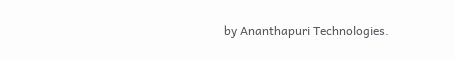by Ananthapuri Technologies.